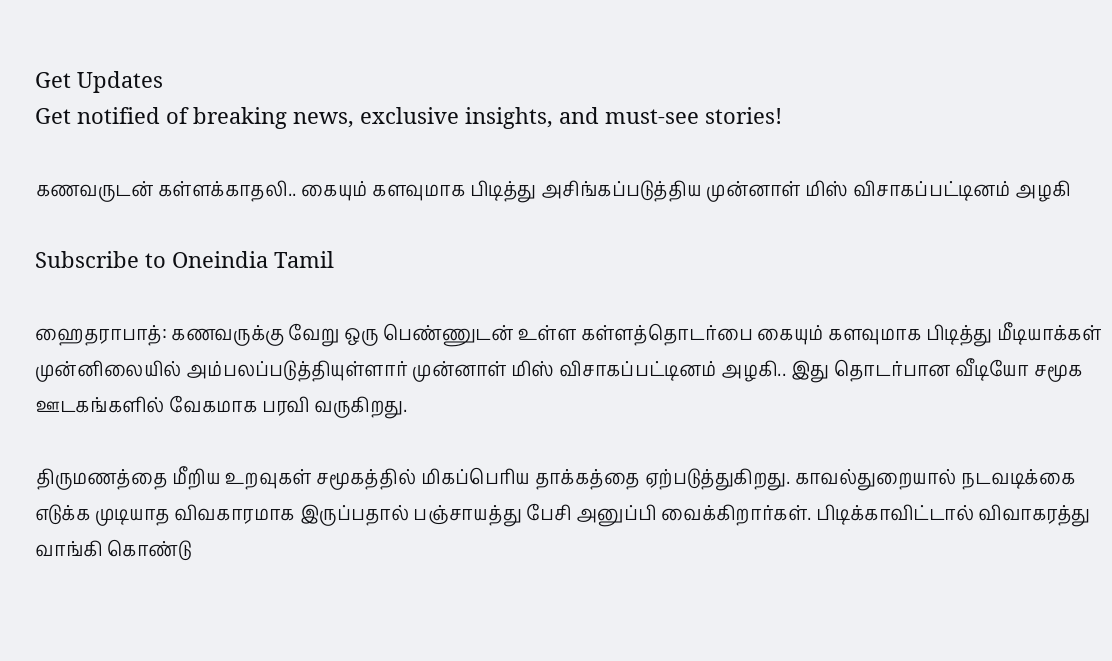Get Updates
Get notified of breaking news, exclusive insights, and must-see stories!

கணவருடன் கள்ளக்காதலி.. கையும் களவுமாக பிடித்து அசிங்கப்படுத்திய முன்னாள் மிஸ் விசாகப்பட்டினம் அழகி

Subscribe to Oneindia Tamil

ஹைதராபாத்: கணவருக்கு வேறு ஒரு பெண்ணுடன் உள்ள கள்ளத்தொடர்பை கையும் களவுமாக பிடித்து மீடியாக்கள் முன்னிலையில் அம்பலப்படுத்தியுள்ளார் முன்னாள் மிஸ் விசாகப்பட்டினம் அழகி.. இது தொடர்பான வீடியோ சமூக ஊடகங்களில் வேகமாக பரவி வருகிறது.

திருமணத்தை மீறிய உறவுகள் சமூகத்தில் மிகப்பெரிய தாக்கத்தை ஏற்படுத்துகிறது. காவல்துறையால் நடவடிக்கை எடுக்க முடியாத விவகாரமாக இருப்பதால் பஞ்சாயத்து பேசி அனுப்பி வைக்கிறார்கள். பிடிக்காவிட்டால் விவாகரத்து வாங்கி கொண்டு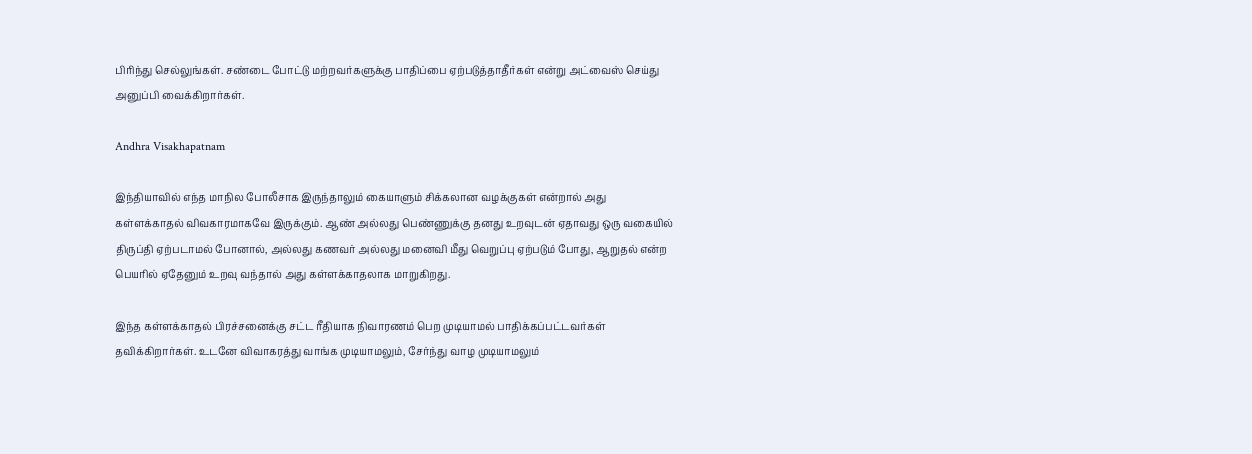பிரிந்து செல்லுங்கள். சண்டை போட்டு மற்றவர்களுக்கு பாதிப்பை ஏற்படுத்தாதீர்கள் என்று அட்வைஸ் செய்து அனுப்பி வைக்கிறார்கள்.

Andhra Visakhapatnam

இந்தியாவில் எந்த மாநில போலீசாக இருந்தாலும் கையாளும் சிக்கலான வழக்குகள் என்றால் அது கள்ளக்காதல் விவகாரமாகவே இருக்கும். ஆண் அல்லது பெண்ணுக்கு தனது உறவுடன் ஏதாவது ஒரு வகையில் திருப்தி ஏற்படாமல் போனால், அல்லது கணவர் அல்லது மனைவி மீது வெறுப்பு ஏற்படும் போது, ஆறுதல் என்ற பெயரில் ஏதேனும் உறவு வந்தால் அது கள்ளக்காதலாக மாறுகிறது.

இந்த கள்ளக்காதல் பிரச்சனைக்கு சட்ட ரீதியாக நிவாரணம் பெற முடியாமல் பாதிக்கப்பட்டவர்கள் தவிக்கிறார்கள். உடனே விவாகரத்து வாங்க முடியாமலும், சேர்ந்து வாழ முடியாமலும்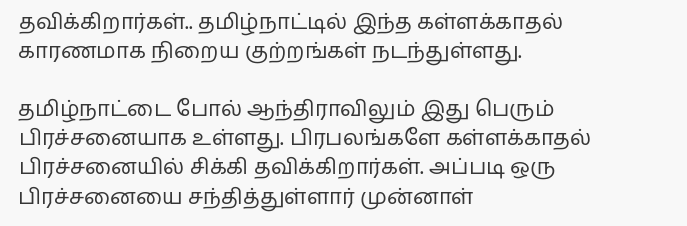தவிக்கிறார்கள்.. தமிழ்நாட்டில் இந்த கள்ளக்காதல் காரணமாக நிறைய குற்றங்கள் நடந்துள்ளது.

தமிழ்நாட்டை போல் ஆந்திராவிலும் இது பெரும் பிரச்சனையாக உள்ளது. பிரபலங்களே கள்ளக்காதல் பிரச்சனையில் சிக்கி தவிக்கிறார்கள். அப்படி ஒரு பிரச்சனையை சந்தித்துள்ளார் முன்னாள்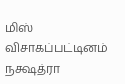மிஸ் விசாகப்பட்டினம் நக்ஷத்ரா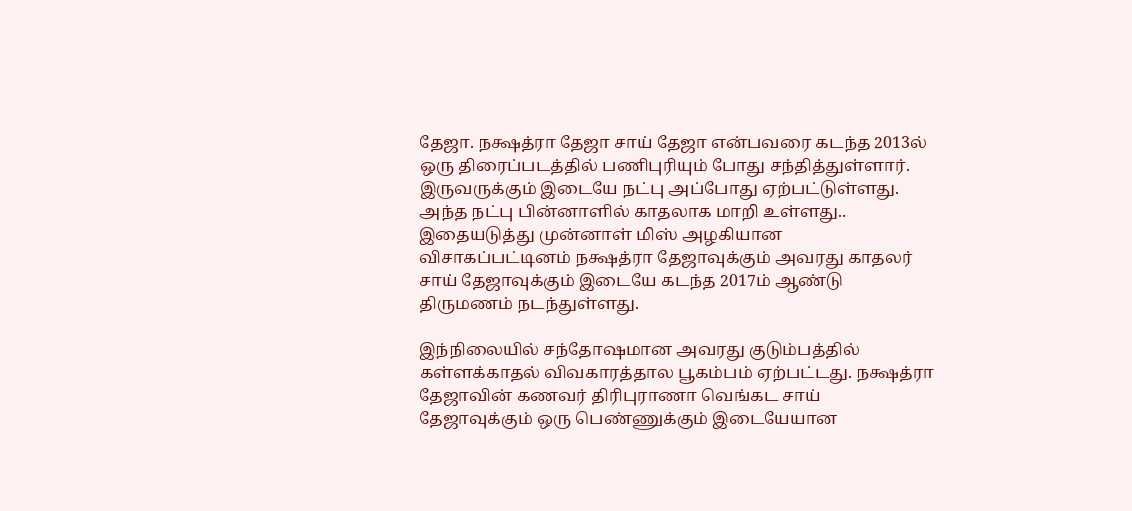தேஜா. நக்ஷத்ரா தேஜா சாய் தேஜா என்பவரை கடந்த 2013ல் ஒரு திரைப்படத்தில் பணிபுரியும் போது சந்தித்துள்ளார். இருவருக்கும் இடையே நட்பு அப்போது ஏற்பட்டுள்ளது. அந்த நட்பு பின்னாளில் காதலாக மாறி உள்ளது.. இதையடுத்து முன்னாள் மிஸ் அழகியான விசாகப்பட்டினம் நக்ஷத்ரா தேஜாவுக்கும் அவரது காதலர் சாய் தேஜாவுக்கும் இடையே கடந்த 2017ம் ஆண்டு திருமணம் நடந்துள்ளது.

இந்நிலையில் சந்தோஷமான அவரது குடும்பத்தில் கள்ளக்காதல் விவகாரத்தால பூகம்பம் ஏற்பட்டது. நக்ஷத்ரா தேஜாவின் கணவர் திரிபுராணா வெங்கட சாய் தேஜாவுக்கும் ஒரு பெண்ணுக்கும் இடையேயான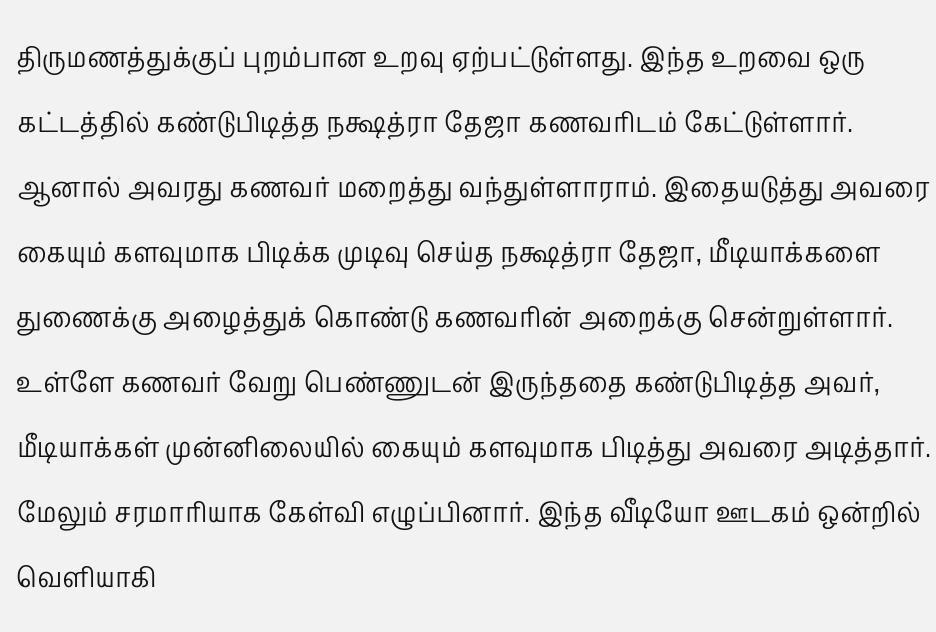திருமணத்துக்குப் புறம்பான உறவு ஏற்பட்டுள்ளது. இந்த உறவை ஒரு கட்டத்தில் கண்டுபிடித்த நக்ஷத்ரா தேஜா கணவரிடம் கேட்டுள்ளார். ஆனால் அவரது கணவர் மறைத்து வந்துள்ளாராம். இதையடுத்து அவரை கையும் களவுமாக பிடிக்க முடிவு செய்த நக்ஷத்ரா தேஜா, மீடியாக்களை துணைக்கு அழைத்துக் கொண்டு கணவரின் அறைக்கு சென்றுள்ளார். உள்ளே கணவர் வேறு பெண்ணுடன் இருந்ததை கண்டுபிடித்த அவர், மீடியாக்கள் முன்னிலையில் கையும் களவுமாக பிடித்து அவரை அடித்தார். மேலும் சரமாரியாக கேள்வி எழுப்பினார். இந்த வீடியோ ஊடகம் ஒன்றில் வெளியாகி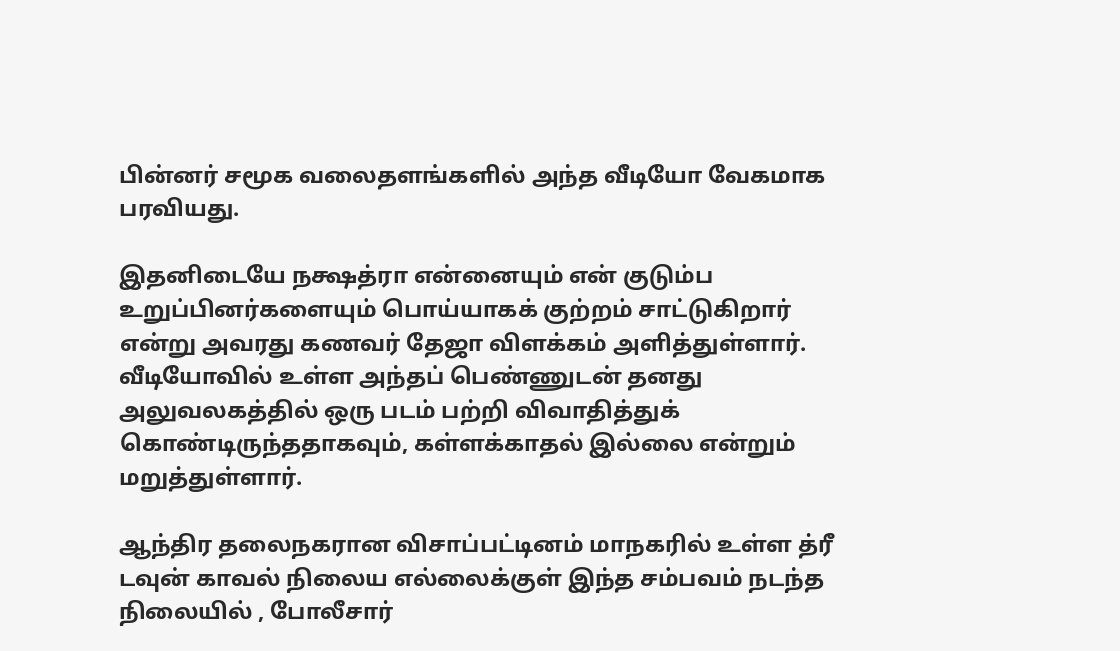பின்னர் சமூக வலைதளங்களில் அந்த வீடியோ வேகமாக பரவியது.

இதனிடையே நக்ஷத்ரா என்னையும் என் குடும்ப உறுப்பினர்களையும் பொய்யாகக் குற்றம் சாட்டுகிறார் என்று அவரது கணவர் தேஜா விளக்கம் அளித்துள்ளார். வீடியோவில் உள்ள அந்தப் பெண்ணுடன் தனது அலுவலகத்தில் ஒரு படம் பற்றி விவாதித்துக் கொண்டிருந்ததாகவும், கள்ளக்காதல் இல்லை என்றும் மறுத்துள்ளார்.

ஆந்திர தலைநகரான விசாப்பட்டினம் மாநகரில் உள்ள த்ரீ டவுன் காவல் நிலைய எல்லைக்குள் இந்த சம்பவம் நடந்த நிலையில் , போலீசார்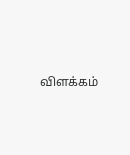விளக்கம்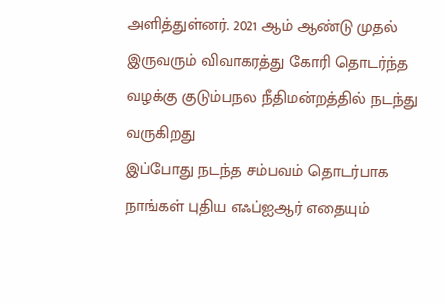அளித்துள்னர். 2021 ஆம் ஆண்டு முதல் இருவரும் விவாகரத்து கோரி தொடர்ந்த வழக்கு குடும்பநல நீதிமன்றத்தில் நடந்து வருகிறது
இப்போது நடந்த சம்பவம் தொடர்பாக நாங்கள் புதிய எஃப்ஐஆர் எதையும்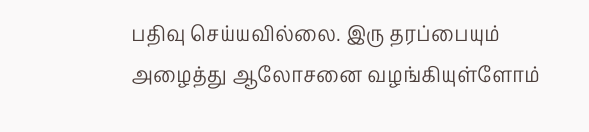பதிவு செய்யவில்லை. இரு தரப்பையும் அழைத்து ஆலோசனை வழங்கியுள்ளோம்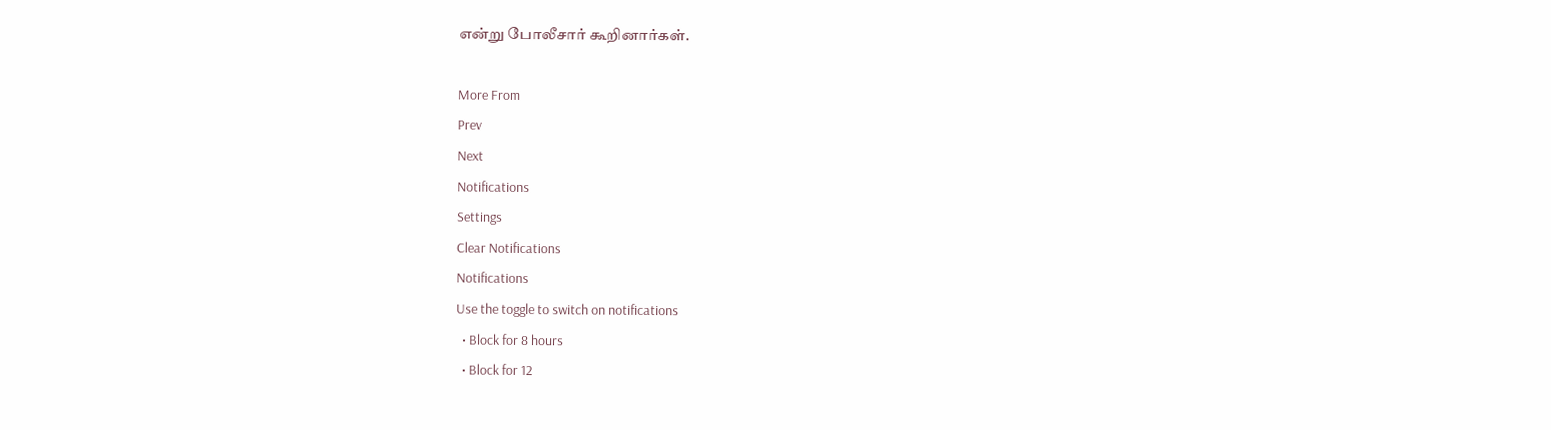என்று போலீசார் கூறினார்கள்.

More From
Prev
Next
Notifications
Settings
Clear Notifications
Notifications
Use the toggle to switch on notifications
  • Block for 8 hours
  • Block for 12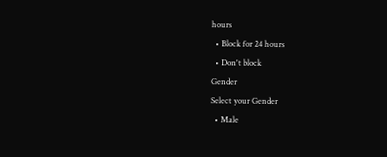hours
  • Block for 24 hours
  • Don't block
Gender
Select your Gender
  • Male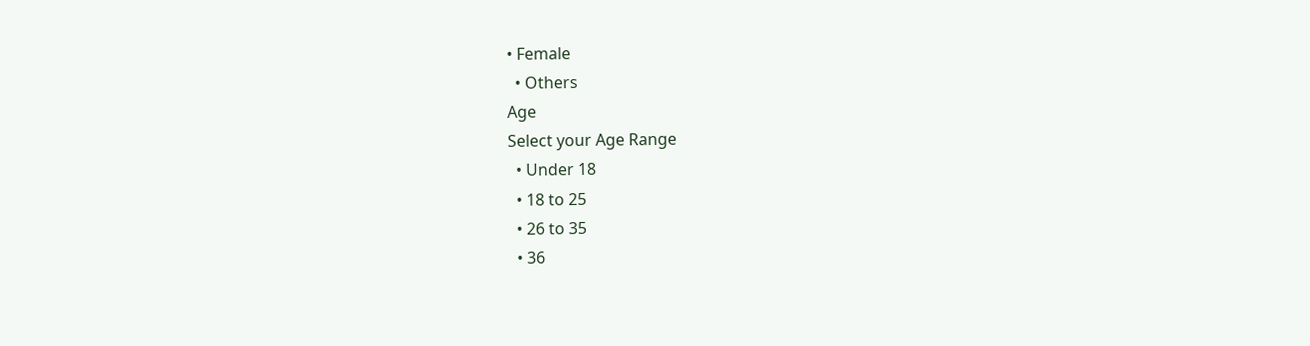• Female
  • Others
Age
Select your Age Range
  • Under 18
  • 18 to 25
  • 26 to 35
  • 36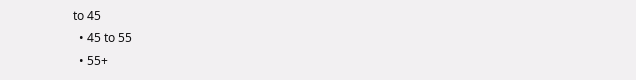to 45
  • 45 to 55
  • 55+